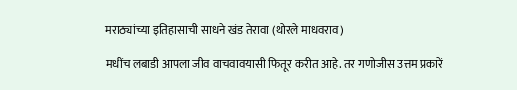मराठ्यांच्या इतिहासाची साधने खंड तेरावा (थोरले माधवराव)

मधींच लबाडी आपला जीव वाचवावयासी फितूर करीत आहे. तर गणोजीस उत्तम प्रकारें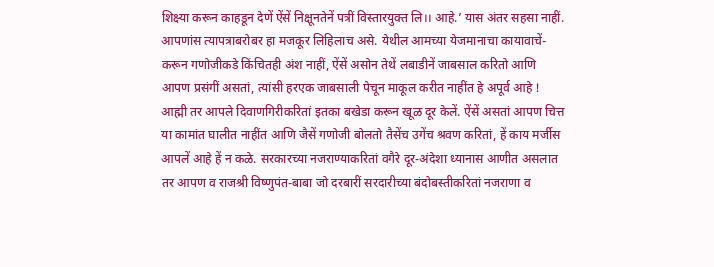शिक्ष्या करून काहडून देणें ऐंसें निक्षूनतेनें पत्रीं विस्तारयुक्त लि।। आहे.’ यास अंतर सहसा नाहीं. आपणांस त्यापत्राबरोबर हा मजकूर लिहिलाच असे. येथील आमच्या येजमानाचा कायावाचें-करून गणोजीकडे किंचितही अंश नाहीं, ऐंसें असोन तेथें लबाडीनें जाबसाल करितो आणि आपण प्रसंगीं असतां, त्यांसी हरएक जाबसाली पेचून माकूल करीत नाहींत हे अपूर्व आहे ! आह्मी तर आपले दिवाणगिरीकरितां इतका बखेडा करून खूळ दूर केलें. ऐंसें असतां आपण चित्त या कामांत घालीत नाहींत आणि जैसें गणोजी बोलतो तैसेंच उगेंच श्रवण करितां, हें काय मर्जीस आपलें आहे हें न कळे. सरकारच्या नजराण्याकरितां वगैरे दूर-अंदेशा ध्यानास आणीत असलात तर आपण व राजश्री विष्णुपंत-बाबा जो दरबारीं सरदारीच्या बंदोबस्तीकरितां नजराणा व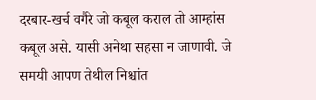दरबार-खर्च वगैरे जो कबूल कराल तो आम्हांस कबूल असे. यासी अनेथा सहसा न जाणावी. जे समयी आपण तेथील निश्चांत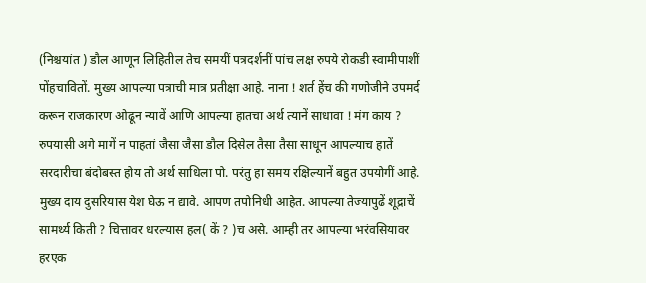(निश्चयांत ) डौल आणून लिहितील तेच समयीं पत्रदर्शनीं पांच लक्ष रुपये रोकडी स्वामीपाशीं पोंहचावितों. मुख्य आपल्या पत्राची मात्र प्रतीक्षा आहे. नाना ! शर्त हेंच की गणोजीने उपमर्द करून राजकारण ओढून न्यावें आणि आपल्या हातचा अर्थ त्यानें साधावा ! मंग काय ? रुपयासी अगे मागें न पाहतां जैसा जैसा डौल दिसेल तैसा तैसा साधून आपल्याच हातें सरदारीचा बंदोबस्त होय तो अर्थ साधिला पो. परंतु हा समय रक्षिल्यानें बहुत उपयोगीं आहे. मुख्य दाय दुसरियास येश घेऊ न द्यावे. आपण तपोनिधी आहेत. आपल्या तेज्यापुढें शूद्राचें सामर्थ्य किती ? चित्तावर धरल्यास हल( कें ? )च असे. आम्ही तर आपल्या भरंवसियावर हरएक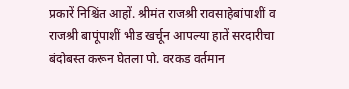प्रकारें निश्चिंत आहों. श्रीमंत राजश्री रावसाहेबांपाशीं व राजश्री बापूंपाशीं भीड खर्चून आपल्या हातें सरदारीचा बंदोबस्त करून घेतला पो. वरकड वर्तमान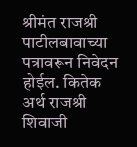श्रीमंत राजश्री पाटीलबावाच्या पत्रावरून निवेदन होईल. कितेक अर्थ राजश्री शिवाजी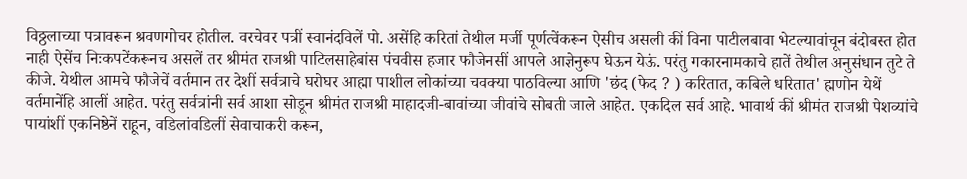विठ्ठलाच्या पत्रावरून श्रवणगोचर होतील. वरचेवर पत्रीं स्वानंदविलें पो. असेंहि करितां तेथील मर्जी पूर्णत्वेंकरून ऐसीच असली कीं विना पाटीलबावा भेटल्यावांचून बंदोबस्त होत नाही ऐसेंच निःकपटेंकरूनच असलें तर श्रीमंत राजश्री पाटिलसाहेबांस पंचवीस हजार फौजेनसीं आपले आज्ञेनुरूप घेऊन येऊं. परंतु गकारनामकाचे हातें तेथील अनुसंधान तुटे ते कीजे. येथील आमचे फौजेचें वर्तमान तर देशीं सर्वत्राचे घरोघर आह्मा पाशील लोकांच्या चवक्या पाठविल्या आणि 'छंद (फेद ? ) करितात, कबिले धरितात' ह्मणोन येथें वर्तमानेंहि आलीं आहेत. परंतु सर्वत्रांनी सर्व आशा सोडून श्रीमंत राजश्री माहादजी-बावांच्या जीवांचे सोबती जाले आहेत. एकदिल सर्व आहे. भावार्थ कीं श्रीमंत राजश्री पेशव्यांचे पायांशीं एकनिष्ठेनें राहून, वडिलांवडिलीं सेवाचाकरी करून,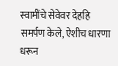स्वामींचे सेवेवर देहहि समर्पण केले, ऐशीच धारणा धरून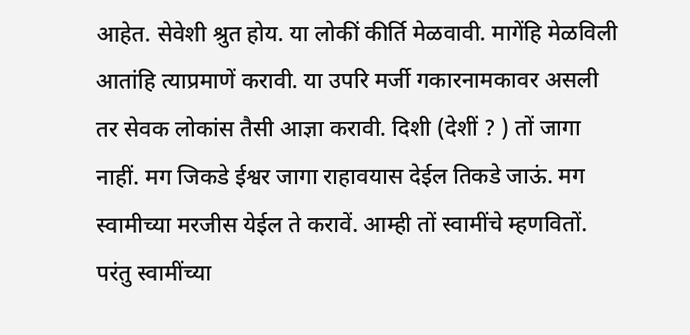आहेत. सेवेशी श्रुत होय. या लोकीं कीर्ति मेळवावी. मागेंहि मेळविली आतांहि त्याप्रमाणें करावी. या उपरि मर्जी गकारनामकावर असली तर सेवक लोकांस तैसी आज्ञा करावी. दिशी (देशीं ? ) तों जागा नाहीं. मग जिकडे ईश्वर जागा राहावयास देईल तिकडे जाऊं. मग स्वामीच्या मरजीस येईल ते करावें. आम्ही तों स्वामींचे म्हणवितों. परंतु स्वामींच्या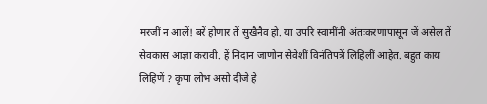मरजीं न आलें! बरें होणार तें सुखैनैव हो. या उपरि स्वामींनी अंतःकरणापासून जें असेल तें सेवकास आज्ञा करावी. हें निदान जाणोन सेवेशीं विनंतिपत्रें लिहिलीं आहेत. बहुत काय लिहिणें ? कृपा लोभ असो दीजे हे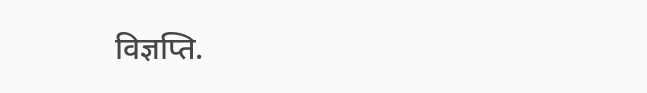विज्ञप्ति.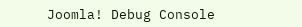Joomla! Debug Console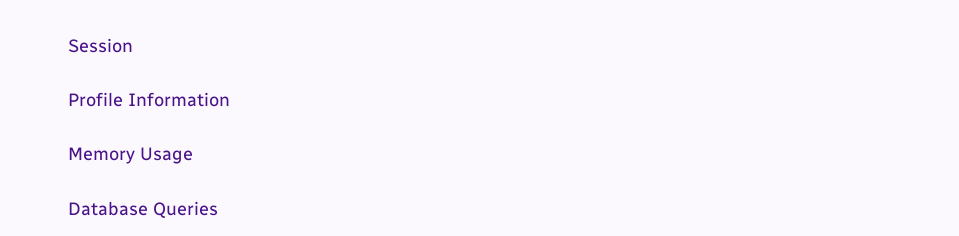Session

Profile Information

Memory Usage

Database Queries